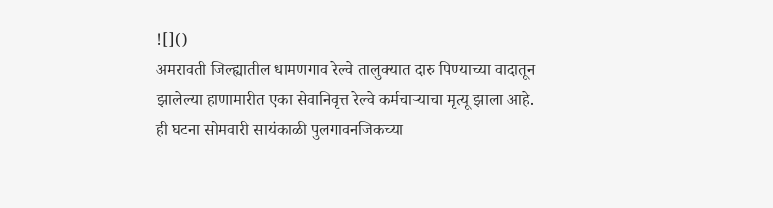![]()
अमरावती जिल्ह्यातील धामणगाव रेल्वे तालुक्यात दारु पिण्याच्या वादातून झालेल्या हाणामारीत एका सेवानिवृत्त रेल्वे कर्मचाऱ्याचा मृत्यू झाला आहे. ही घटना सोमवारी सायंकाळी पुलगावनजिकच्या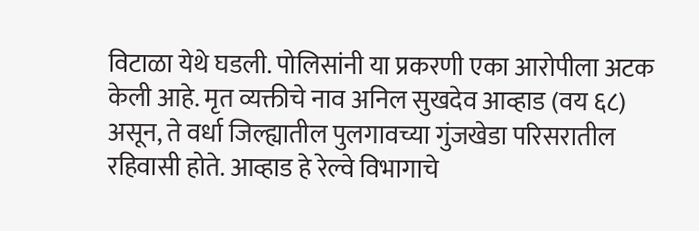विटाळा येथे घडली. पोलिसांनी या प्रकरणी एका आरोपीला अटक केली आहे. मृत व्यक्तीचे नाव अनिल सुखदेव आव्हाड (वय ६८) असून, ते वर्धा जिल्ह्यातील पुलगावच्या गुंजखेडा परिसरातील रहिवासी होते. आव्हाड हे रेल्वे विभागाचे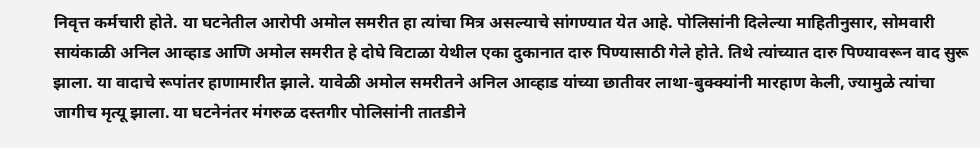निवृत्त कर्मचारी होते. या घटनेतील आरोपी अमोल समरीत हा त्यांचा मित्र असल्याचे सांगण्यात येत आहे. पोलिसांनी दिलेल्या माहितीनुसार, सोमवारी सायंकाळी अनिल आव्हाड आणि अमोल समरीत हे दोघे विटाळा येथील एका दुकानात दारु पिण्यासाठी गेले होते. तिथे त्यांच्यात दारु पिण्यावरून वाद सुरू झाला. या वादाचे रूपांतर हाणामारीत झाले. यावेळी अमोल समरीतने अनिल आव्हाड यांच्या छातीवर लाथा-बुक्क्यांनी मारहाण केली, ज्यामुळे त्यांचा जागीच मृत्यू झाला. या घटनेनंतर मंगरुळ दस्तगीर पोलिसांनी तातडीने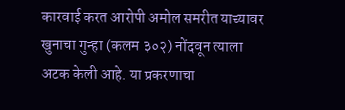कारवाई करत आरोपी अमोल समरीत याच्यावर खुनाचा गुन्हा (कलम ३०२) नोंदवून त्याला अटक केली आहे. या प्रकरणाचा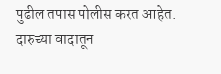पुढील तपास पोलीस करत आहेत.
दारुच्या वादातून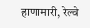हाणामारी, रेल्वे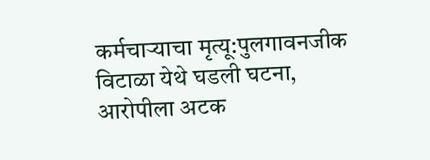कर्मचाऱ्याचा मृत्यू:पुलगावनजीक विटाळा येथे घडली घटना, आरोपीला अटक